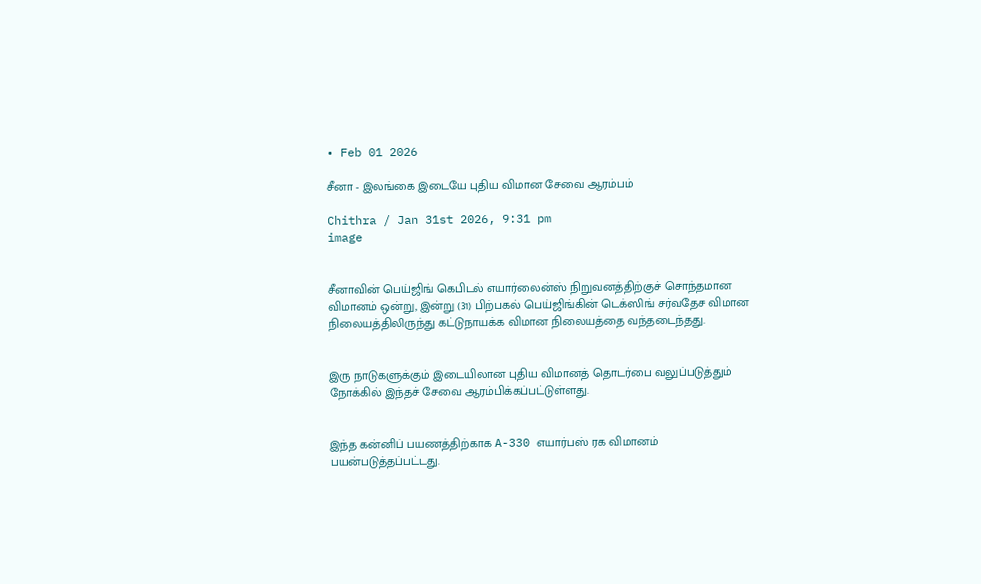• Feb 01 2026

சீனா - இலங்கை இடையே புதிய விமான சேவை ஆரம்பம்

Chithra / Jan 31st 2026, 9:31 pm
image


சீனாவின் பெய்ஜிங் கெபிடல் எயார்லைன்ஸ் நிறுவனத்திற்குச் சொந்தமான விமானம் ஒன்று, இன்று (31) பிற்பகல் பெய்ஜிங்கின் டெக்ஸிங் சர்வதேச விமான நிலையத்திலிருந்து கட்டுநாயக்க விமான நிலையத்தை வந்தடைந்தது.


இரு நாடுகளுக்கும் இடையிலான புதிய விமானத் தொடர்பை வலுப்படுத்தும் நோக்கில் இந்தச் சேவை ஆரம்பிக்கப்பட்டுள்ளது.


இந்த கன்னிப் பயணத்திற்காக A-330 எயார்பஸ் ரக விமானம் பயன்படுத்தப்பட்டது.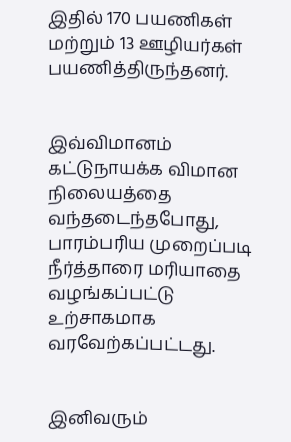இதில் 170 பயணிகள் மற்றும் 13 ஊழியர்கள் பயணித்திருந்தனர்.


இவ்விமானம் கட்டுநாயக்க விமான நிலையத்தை வந்தடைந்தபோது, பாரம்பரிய முறைப்படி நீர்த்தாரை மரியாதை வழங்கப்பட்டு உற்சாகமாக வரவேற்கப்பட்டது.


இனிவரும்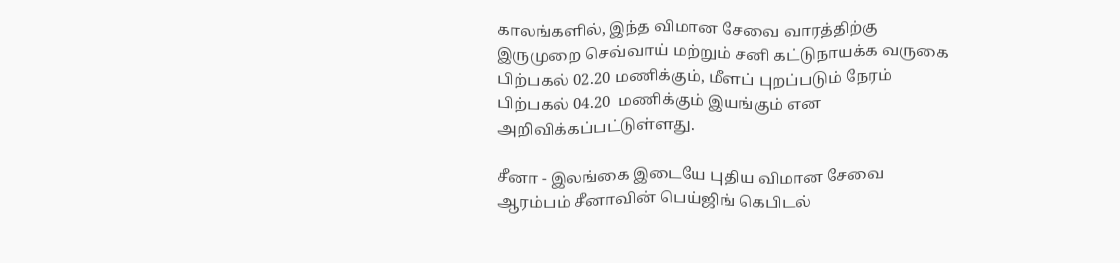காலங்களில், இந்த விமான சேவை வாரத்திற்கு இருமுறை செவ்வாய் மற்றும் சனி கட்டுநாயக்க வருகை பிற்பகல் 02.20 மணிக்கும், மீளப் புறப்படும் நேரம் பிற்பகல் 04.20  மணிக்கும் இயங்கும் என அறிவிக்கப்பட்டுள்ளது.

சீனா - இலங்கை இடையே புதிய விமான சேவை ஆரம்பம் சீனாவின் பெய்ஜிங் கெபிடல்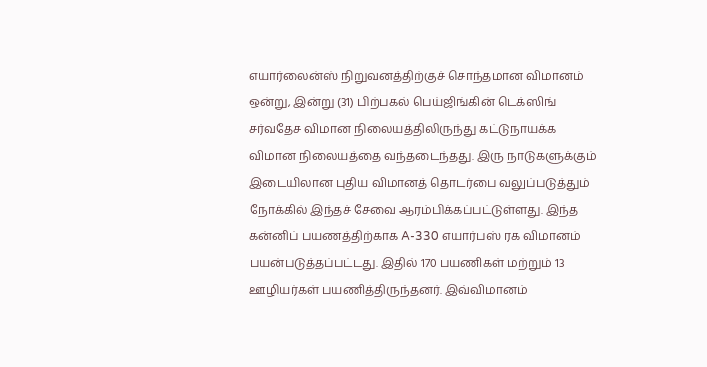எயார்லைன்ஸ் நிறுவனத்திற்குச் சொந்தமான விமானம் ஒன்று, இன்று (31) பிற்பகல் பெய்ஜிங்கின் டெக்ஸிங் சர்வதேச விமான நிலையத்திலிருந்து கட்டுநாயக்க விமான நிலையத்தை வந்தடைந்தது. இரு நாடுகளுக்கும் இடையிலான புதிய விமானத் தொடர்பை வலுப்படுத்தும் நோக்கில் இந்தச் சேவை ஆரம்பிக்கப்பட்டுள்ளது. இந்த கன்னிப் பயணத்திற்காக A-330 எயார்பஸ் ரக விமானம் பயன்படுத்தப்பட்டது. இதில் 170 பயணிகள் மற்றும் 13 ஊழியர்கள் பயணித்திருந்தனர். இவ்விமானம்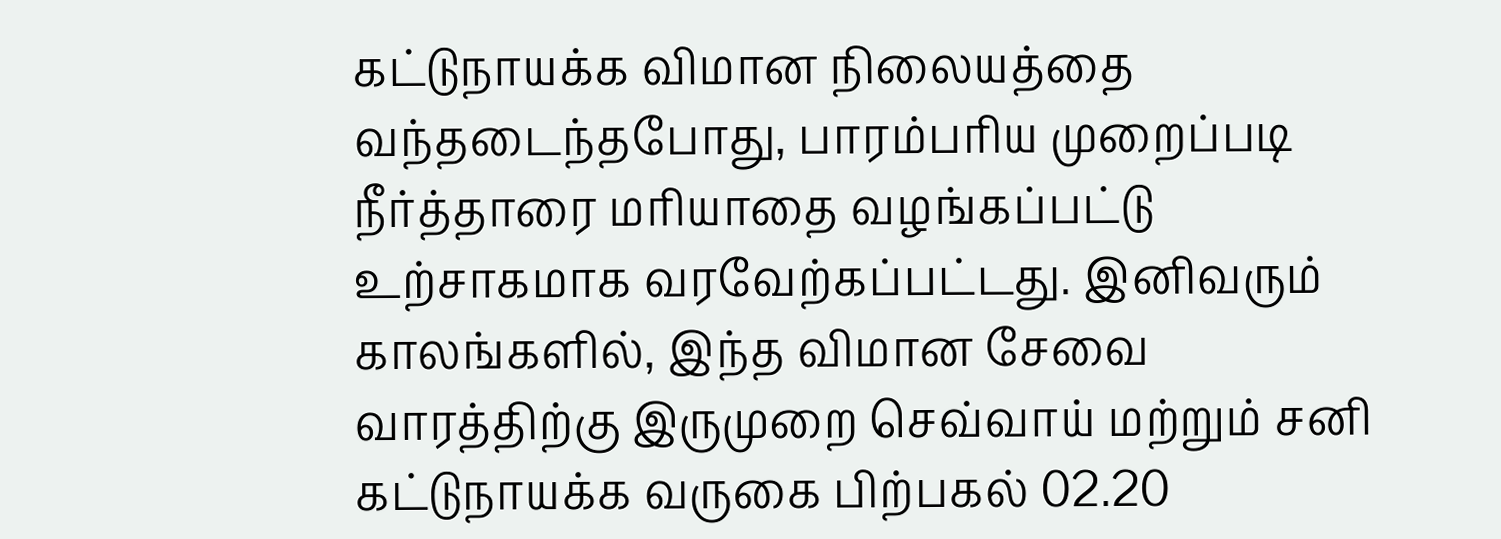கட்டுநாயக்க விமான நிலையத்தை வந்தடைந்தபோது, பாரம்பரிய முறைப்படி நீர்த்தாரை மரியாதை வழங்கப்பட்டு உற்சாகமாக வரவேற்கப்பட்டது. இனிவரும் காலங்களில், இந்த விமான சேவை வாரத்திற்கு இருமுறை செவ்வாய் மற்றும் சனி கட்டுநாயக்க வருகை பிற்பகல் 02.20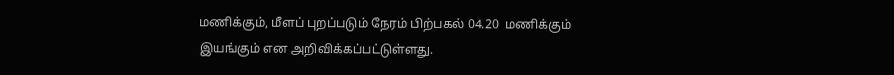மணிக்கும், மீளப் புறப்படும் நேரம் பிற்பகல் 04.20  மணிக்கும் இயங்கும் என அறிவிக்கப்பட்டுள்ளது.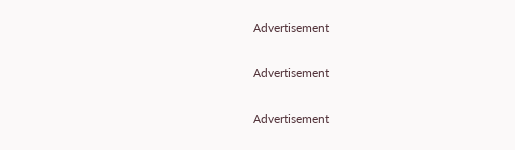Advertisement

Advertisement

Advertisement